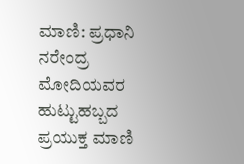ಮಾಣಿ: ಪ್ರಧಾನಿ ನರೇಂದ್ರ ಮೋದಿಯವರ ಹುಟ್ಟುಹಬ್ಬದ ಪ್ರಯುಕ್ತ ಮಾಣಿ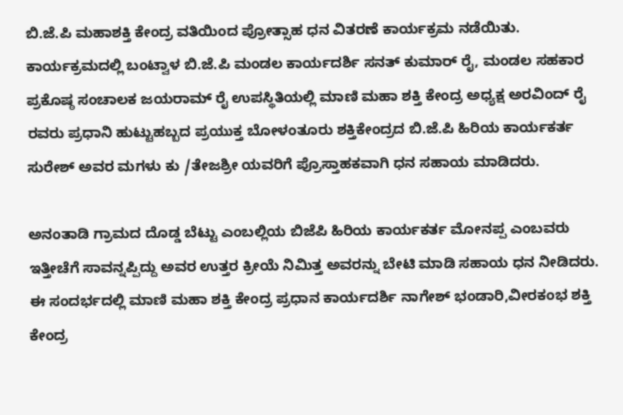ಬಿ.ಜೆ.ಪಿ ಮಹಾಶಕ್ತಿ ಕೇಂದ್ರ ವತಿಯಿಂದ ಪ್ರೋತ್ಸಾಹ ಧನ ವಿತರಣೆ ಕಾರ್ಯಕ್ರಮ ನಡೆಯಿತು.
ಕಾರ್ಯಕ್ರಮದಲ್ಲಿ ಬಂಟ್ವಾಳ ಬಿ.ಜೆ.ಪಿ ಮಂಡಲ ಕಾರ್ಯದರ್ಶಿ ಸನತ್ ಕುಮಾರ್ ರೈ, ಮಂಡಲ ಸಹಕಾರ ಪ್ರಕೊಷ್ಠ ಸಂಚಾಲಕ ಜಯರಾಮ್ ರೈ ಉಪಸ್ಥಿತಿಯಲ್ಲಿ ಮಾಣಿ ಮಹಾ ಶಕ್ತಿ ಕೇಂದ್ರ ಅಧ್ಯಕ್ಷ ಅರವಿಂದ್ ರೈ ರವರು ಪ್ರಧಾನಿ ಹುಟ್ಟುಹಬ್ಬದ ಪ್ರಯುಕ್ತ ಬೋಳಂತೂರು ಶಕ್ತಿಕೇಂದ್ರದ ಬಿ.ಜೆ.ಪಿ ಹಿರಿಯ ಕಾರ್ಯಕರ್ತ ಸುರೇಶ್ ಅವರ ಮಗಳು ಕು /ತೇಜಶ್ರೀ ಯವರಿಗೆ ಪ್ರೊಸ್ತಾಹಕವಾಗಿ ಧನ ಸಹಾಯ ಮಾಡಿದರು.

ಅನಂತಾಡಿ ಗ್ರಾಮದ ದೊಡ್ಡ ಬೆಟ್ಟು ಎಂಬಲ್ಲಿಯ ಬಿಜೆಪಿ ಹಿರಿಯ ಕಾರ್ಯಕರ್ತ ಮೋನಪ್ಪ ಎಂಬವರು ಇತ್ತೀಚೆಗೆ ಸಾವನ್ನಪ್ಪಿದ್ದು ಅವರ ಉತ್ತರ ಕ್ರೀಯೆ ನಿಮಿತ್ತ ಅವರನ್ನು ಬೇಟಿ ಮಾಡಿ ಸಹಾಯ ಧನ ನೀಡಿದರು.
ಈ ಸಂದರ್ಭದಲ್ಲಿ ಮಾಣಿ ಮಹಾ ಶಕ್ತಿ ಕೇಂದ್ರ ಪ್ರಧಾನ ಕಾರ್ಯದರ್ಶಿ ನಾಗೇಶ್ ಭಂಡಾರಿ,ವೀರಕಂಭ ಶಕ್ತಿ ಕೇಂದ್ರ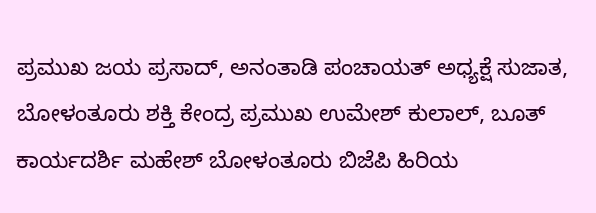ಪ್ರಮುಖ ಜಯ ಪ್ರಸಾದ್, ಅನಂತಾಡಿ ಪಂಚಾಯತ್ ಅಧ್ಯಕ್ಷೆ ಸುಜಾತ, ಬೋಳಂತೂರು ಶಕ್ತಿ ಕೇಂದ್ರ ಪ್ರಮುಖ ಉಮೇಶ್ ಕುಲಾಲ್, ಬೂತ್ ಕಾರ್ಯದರ್ಶಿ ಮಹೇಶ್ ಬೋಳಂತೂರು ಬಿಜೆಪಿ ಹಿರಿಯ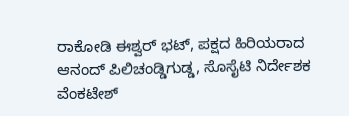ರಾಕೋಡಿ ಈಶ್ವರ್ ಭಟ್, ಪಕ್ಷದ ಹಿರಿಯರಾದ ಆನಂದ್ ಪಿಲಿಚಂಡ್ಡಿಗುಡ್ಡ, ಸೊಸೈಟಿ ನಿರ್ದೇಶಕ ವೆಂಕಟೇಶ್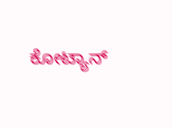ಕೋಟ್ಯಾನ್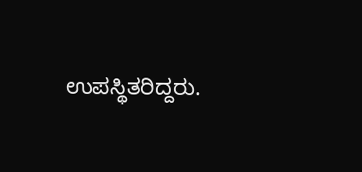ಉಪಸ್ಥಿತರಿದ್ದರು.